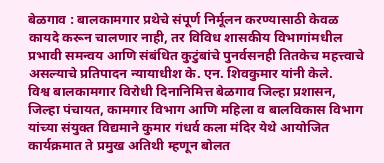बेळगाव : बालकामगार प्रथेचे संपूर्ण निर्मूलन करण्यासाठी केवळ कायदे करून चालणार नाही, तर विविध शासकीय विभागांमधील प्रभावी समन्वय आणि संबंधित कुटुंबांचे पुनर्वसनही तितकेच महत्त्वाचे असल्याचे प्रतिपादन न्यायाधीश के. एन. शिवकुमार यांनी केले.
विश्व बालकामगार विरोधी दिनानिमित्त बेळगाव जिल्हा प्रशासन, जिल्हा पंचायत, कामगार विभाग आणि महिला व बालविकास विभाग यांच्या संयुक्त विद्यमाने कुमार गंधर्व कला मंदिर येथे आयोजित कार्यक्रमात ते प्रमुख अतिथी म्हणून बोलत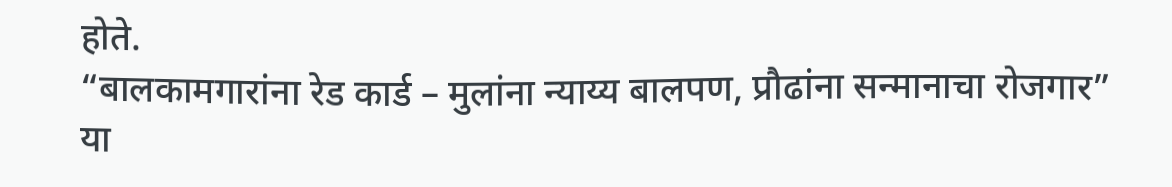होते.
“बालकामगारांना रेड कार्ड – मुलांना न्याय्य बालपण, प्रौढांना सन्मानाचा रोजगार” या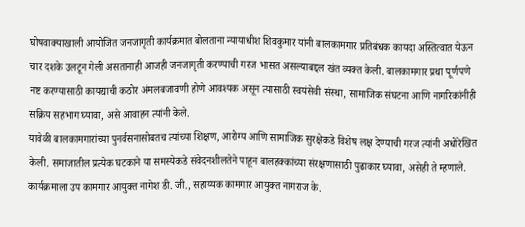घोषवाक्याखाली आयोजित जनजागृती कार्यक्रमात बोलताना न्यायाधीश शिवकुमार यांनी बालकामगार प्रतिबंधक कायदा अस्तित्वात येऊन चार दशके उलटून गेली असतानाही आजही जनजागृती करण्याची गरज भासत असल्याबद्दल खंत व्यक्त केली. बालकामगार प्रथा पूर्णपणे नष्ट करण्यासाठी कायद्याची कठोर अंमलबजावणी होणे आवश्यक असून त्यासाठी स्वयंसेवी संस्था, सामाजिक संघटना आणि नागरिकांनीही सक्रिय सहभाग घ्यावा, असे आवाहन त्यांनी केले.
यावेळी बालकामगारांच्या पुनर्वसनासोबतच त्यांच्या शिक्षण, आरोग्य आणि सामाजिक सुरक्षेकडे विशेष लक्ष देण्याची गरज त्यांनी अधोरेखित केली. समाजातील प्रत्येक घटकाने या समस्येकडे संवेदनशीलतेने पाहून बालहक्कांच्या संरक्षणासाठी पुढाकार घ्यावा, असेही ते म्हणाले.
कार्यक्रमाला उप कामगार आयुक्त नागेश डी. जी., सहाय्यक कामगार आयुक्त नागराज के.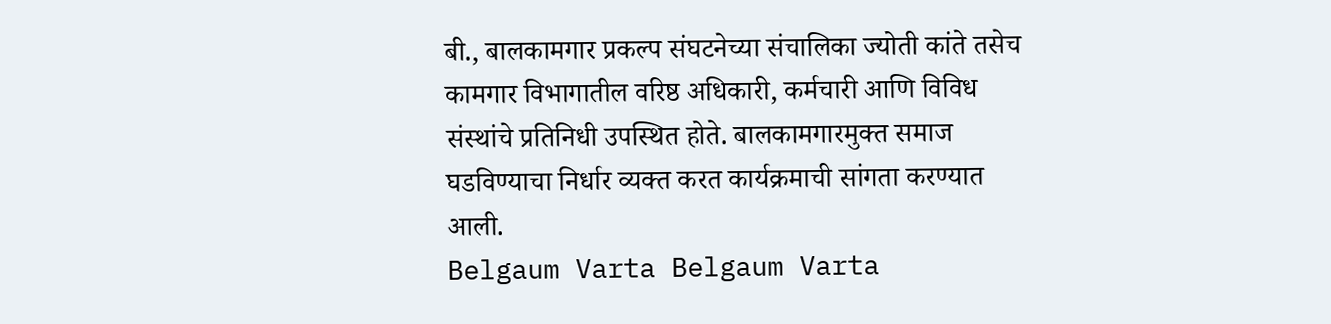बी., बालकामगार प्रकल्प संघटनेच्या संचालिका ज्योती कांते तसेच कामगार विभागातील वरिष्ठ अधिकारी, कर्मचारी आणि विविध संस्थांचे प्रतिनिधी उपस्थित होते. बालकामगारमुक्त समाज घडविण्याचा निर्धार व्यक्त करत कार्यक्रमाची सांगता करण्यात आली.
Belgaum Varta Belgaum Varta